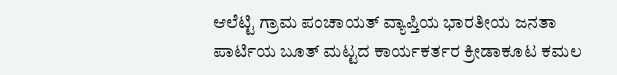ಆಲೆಟ್ಟಿ ಗ್ರಾಮ ಪಂಚಾಯತ್ ವ್ಯಾಪ್ತಿಯ ಭಾರತೀಯ ಜನತಾ ಪಾರ್ಟಿಯ ಬೂತ್ ಮಟ್ಟದ ಕಾರ್ಯಕರ್ತರ ಕ್ರೀಡಾಕೂಟ ಕಮಲ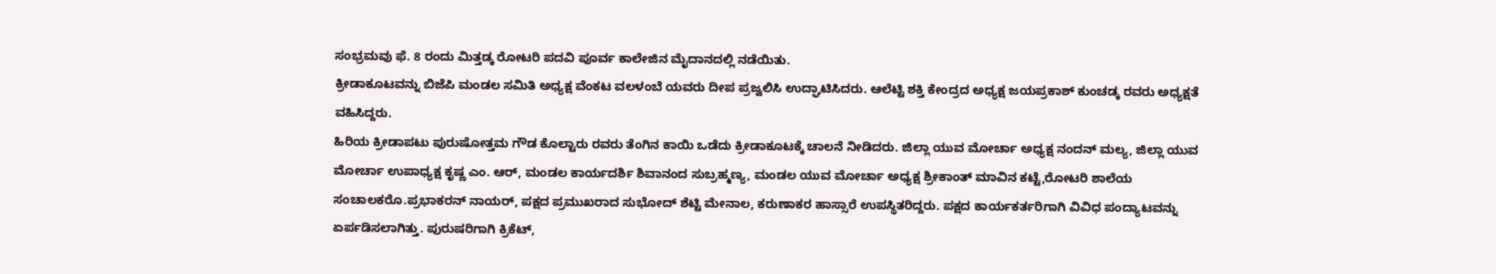ಸಂಭ್ರಮವು ಫೆ. 8 ರಂದು ಮಿತ್ತಡ್ಕ ರೋಟರಿ ಪದವಿ ಪೂರ್ವ ಕಾಲೇಜಿನ ಮೈದಾನದಲ್ಲಿ ನಡೆಯಿತು.
ಕ್ರೀಡಾಕೂಟವನ್ನು ಬಿಜೆಪಿ ಮಂಡಲ ಸಮಿತಿ ಅಧ್ಯಕ್ಷ ವೆಂಕಟ ವಲಳಂಬೆ ಯವರು ದೀಪ ಪ್ರಜ್ವಲಿಸಿ ಉದ್ಘಾಟಿಸಿದರು. ಆಲೆಟ್ಟಿ ಶಕ್ತಿ ಕೇಂದ್ರದ ಅಧ್ಯಕ್ಷ ಜಯಪ್ರಕಾಶ್ ಕುಂಚಡ್ಕ ರವರು ಅಧ್ಯಕ್ಷತೆ ವಹಿಸಿದ್ದರು.
ಹಿರಿಯ ಕ್ರೀಡಾಪಟು ಪುರುಷೋತ್ತಮ ಗೌಡ ಕೊಲ್ಟಾರು ರವರು ತೆಂಗಿನ ಕಾಯಿ ಒಡೆದು ಕ್ರೀಡಾಕೂಟಕ್ಕೆ ಚಾಲನೆ ನೀಡಿದರು. ಜಿಲ್ಲಾ ಯುವ ಮೋರ್ಚಾ ಅಧ್ಯಕ್ಷ ನಂದನ್ ಮಲ್ಯ, ಜಿಲ್ಲಾ ಯುವ ಮೋರ್ಚಾ ಉಪಾಧ್ಯಕ್ಷ ಕೃಷ್ಣ ಎಂ. ಆರ್, ಮಂಡಲ ಕಾರ್ಯದರ್ಶಿ ಶಿವಾನಂದ ಸುಬ್ರಹ್ಮಣ್ಯ, ಮಂಡಲ ಯುವ ಮೋರ್ಚಾ ಅಧ್ಯಕ್ಷ ಶ್ರೀಕಾಂತ್ ಮಾವಿನ ಕಟ್ಟೆ,ರೋಟರಿ ಶಾಲೆಯ ಸಂಚಾಲಕರೊ.ಪ್ರಭಾಕರನ್ ನಾಯರ್, ಪಕ್ಷದ ಪ್ರಮುಖರಾದ ಸುಭೋದ್ ಶೆಟ್ಟಿ ಮೇನಾಲ, ಕರುಣಾಕರ ಹಾಸ್ಸಾರೆ ಉಪಸ್ಥಿತರಿದ್ದರು. ಪಕ್ಷದ ಕಾರ್ಯಕರ್ತರಿಗಾಗಿ ವಿವಿಧ ಪಂದ್ಯಾಟವನ್ನು ಏರ್ಪಡಿಸಲಾಗಿತ್ತು. ಪುರುಷರಿಗಾಗಿ ಕ್ರಿಕೆಟ್,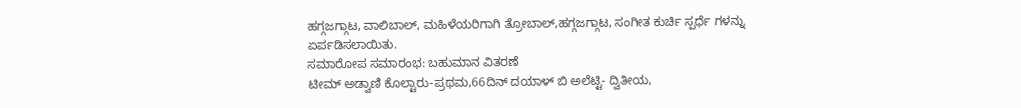ಹಗ್ಗಜಗ್ಗಾಟ, ವಾಲಿಬಾಲ್, ಮಹಿಳೆಯರಿಗಾಗಿ ತ್ರೋಬಾಲ್,ಹಗ್ಗಜಗ್ಗಾಟ, ಸಂಗೀತ ಕುರ್ಚಿ ಸ್ಪರ್ಧೆ ಗಳನ್ನು ಏರ್ಪಡಿಸಲಾಯಿತು.
ಸಮಾರೋಪ ಸಮಾರಂಭ: ಬಹುಮಾನ ವಿತರಣೆ
ಟೀಮ್ ಅಡ್ವಾಣಿ ಕೊಲ್ಟಾರು-ಪ್ರಥಮ,66ದಿನ್ ದಯಾಳ್ ಬಿ ಅಲೆಟ್ಟಿ- ದ್ವಿತೀಯ,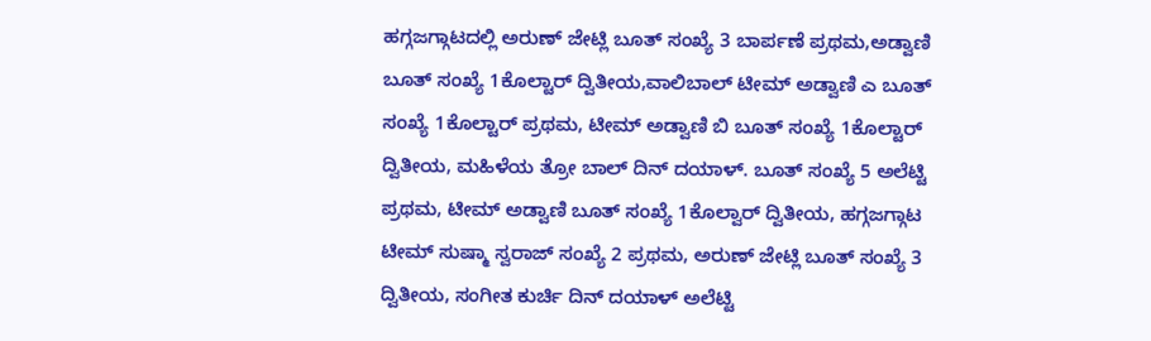ಹಗ್ಗಜಗ್ಗಾಟದಲ್ಲಿ ಅರುಣ್ ಜೇಟ್ಲಿ ಬೂತ್ ಸಂಖ್ಯೆ 3 ಬಾರ್ಪಣೆ ಪ್ರಥಮ,ಅಡ್ವಾಣಿ ಬೂತ್ ಸಂಖ್ಯೆ 1ಕೊಲ್ಟಾರ್ ದ್ವಿತೀಯ,ವಾಲಿಬಾಲ್ ಟೀಮ್ ಅಡ್ವಾಣಿ ಎ ಬೂತ್ ಸಂಖ್ಯೆ 1ಕೊಲ್ಟಾರ್ ಪ್ರಥಮ, ಟೀಮ್ ಅಡ್ವಾಣಿ ಬಿ ಬೂತ್ ಸಂಖ್ಯೆ 1ಕೊಲ್ಟಾರ್ ದ್ವಿತೀಯ, ಮಹಿಳೆಯ ತ್ರೋ ಬಾಲ್ ದಿನ್ ದಯಾಳ್. ಬೂತ್ ಸಂಖ್ಯೆ 5 ಅಲೆಟ್ಟಿ ಪ್ರಥಮ, ಟೀಮ್ ಅಡ್ವಾಣಿ ಬೂತ್ ಸಂಖ್ಯೆ 1ಕೊಲ್ವಾರ್ ದ್ವಿತೀಯ, ಹಗ್ಗಜಗ್ಗಾಟ ಟೀಮ್ ಸುಷ್ಮಾ ಸ್ವರಾಜ್ ಸಂಖ್ಯೆ 2 ಪ್ರಥಮ, ಅರುಣ್ ಜೇಟ್ಲಿ ಬೂತ್ ಸಂಖ್ಯೆ 3 ದ್ವಿತೀಯ, ಸಂಗೀತ ಕುರ್ಚಿ ದಿನ್ ದಯಾಳ್ ಅಲೆಟ್ಟಿ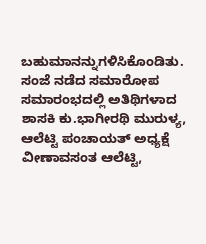ಬಹುಮಾನನ್ನುಗಳಿಸಿಕೊಂಡಿತು. ಸಂಜೆ ನಡೆದ ಸಮಾರೋಪ ಸಮಾರಂಭದಲ್ಲಿ ಅತಿಥಿಗಳಾದ ಶಾಸಕಿ ಕು.ಭಾಗೀರಥಿ ಮುರುಳ್ಯ, ಆಲೆಟ್ಟಿ ಪಂಚಾಯತ್ ಅಧ್ಯಕ್ಷೆ ವೀಣಾವಸಂತ ಆಲೆಟ್ಟಿ,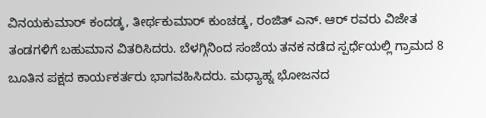ವಿನಯಕುಮಾರ್ ಕಂದಡ್ಕ, ತೀರ್ಥಕುಮಾರ್ ಕುಂಚಡ್ಕ, ರಂಜಿತ್ ಎನ್. ಆರ್ ರವರು ವಿಜೇತ ತಂಡಗಳಿಗೆ ಬಹುಮಾನ ವಿತರಿಸಿದರು. ಬೆಳಗ್ಗಿನಿಂದ ಸಂಜೆಯ ತನಕ ನಡೆದ ಸ್ಪರ್ಧೆಯಲ್ಲಿ ಗ್ರಾಮದ 8 ಬೂತಿನ ಪಕ್ಷದ ಕಾರ್ಯಕರ್ತರು ಭಾಗವಹಿಸಿದರು. ಮಧ್ಯಾಹ್ನ ಭೋಜನದ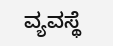ವ್ಯವಸ್ಥೆ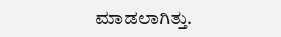ಮಾಡಲಾಗಿತ್ತು.